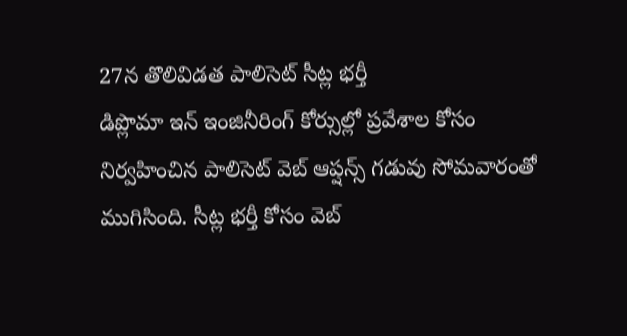27న తొలివిడత పాలిసెట్ సీట్ల భర్తీ
డిప్లొమా ఇన్ ఇంజినీరింగ్ కోర్సుల్లో ప్రవేశాల కోసం నిర్వహించిన పాలిసెట్ వెబ్ ఆప్షన్స్ గడువు సోమవారంతో ముగిసింది. సీట్ల భర్తీ కోసం వెబ్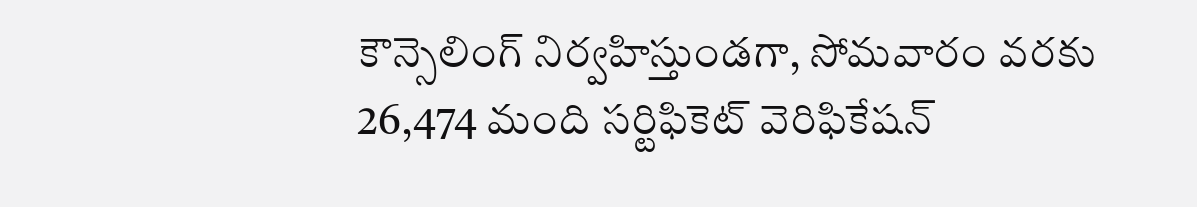కౌన్సెలింగ్ నిర్వహిస్తుండగా, సోమవారం వరకు 26,474 మంది సర్టిఫికెట్ వెరిఫికేషన్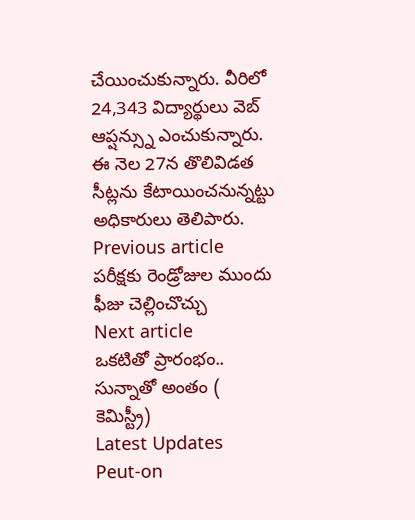చేయించుకున్నారు. వీరిలో 24,343 విద్యార్థులు వెబ్ ఆప్షన్స్ను ఎంచుకున్నారు. ఈ నెల 27న తొలివిడత సీట్లను కేటాయించనున్నట్టు అధికారులు తెలిపారు.
Previous article
పరీక్షకు రెండ్రోజుల ముందు ఫీజు చెల్లించొచ్చు
Next article
ఒకటితో ప్రారంభం.. సున్నాతో అంతం ( కెమిస్ట్రీ)
Latest Updates
Peut-on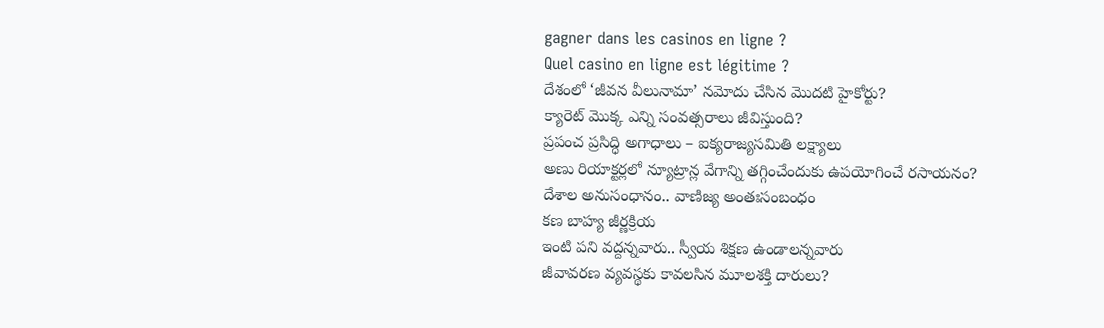gagner dans les casinos en ligne ?
Quel casino en ligne est légitime ?
దేశంలో ‘జీవన వీలునామా’ నమోదు చేసిన మొదటి హైకోర్టు?
క్యారెట్ మొక్క ఎన్ని సంవత్సరాలు జీవిస్తుంది?
ప్రపంచ ప్రసిద్ధి అగాధాలు – ఐక్యరాజ్యసమితి లక్ష్యాలు
అణు రియాక్టర్లలో న్యూట్రాన్ల వేగాన్ని తగ్గించేందుకు ఉపయోగించే రసాయనం?
దేశాల అనుసంధానం.. వాణిజ్య అంతఃసంబంధం
కణ బాహ్య జీర్ణక్రియ
ఇంటి పని వద్దన్నవారు.. స్వీయ శిక్షణ ఉండాలన్నవారు
జీవావరణ వ్యవస్థకు కావలసిన మూలశక్తి దారులు?